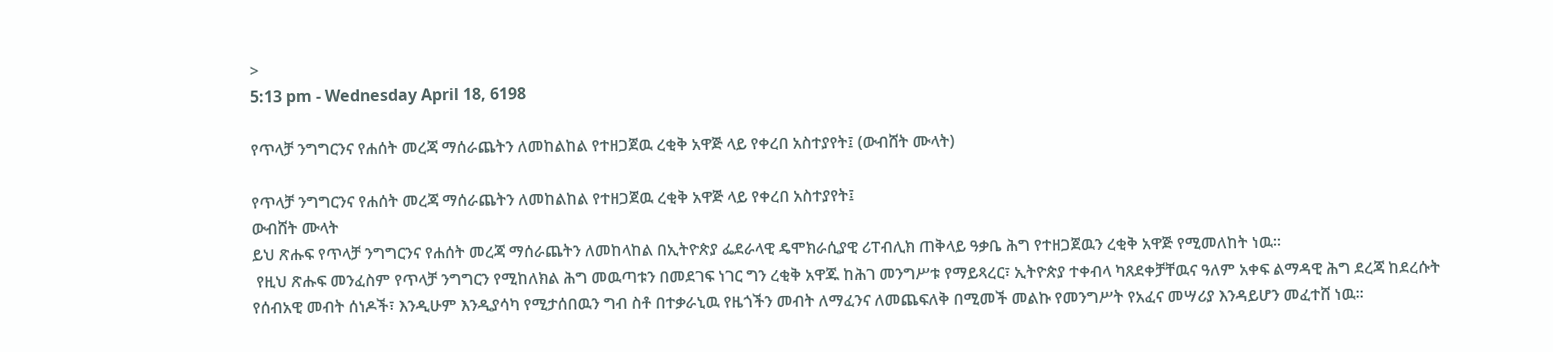>
5:13 pm - Wednesday April 18, 6198

የጥላቻ ንግግርንና የሐሰት መረጃ ማሰራጨትን ለመከልከል የተዘጋጀዉ ረቂቅ አዋጅ ላይ የቀረበ አስተያየት፤ (ውብሸት ሙላት)

የጥላቻ ንግግርንና የሐሰት መረጃ ማሰራጨትን ለመከልከል የተዘጋጀዉ ረቂቅ አዋጅ ላይ የቀረበ አስተያየት፤
ውብሸት ሙላት
ይህ ጽሑፍ የጥላቻ ንግግርንና የሐሰት መረጃ ማሰራጨትን ለመከላከል በኢትዮጵያ ፌደራላዊ ዴሞክራሲያዊ ሪፐብሊክ ጠቅላይ ዓቃቤ ሕግ የተዘጋጀዉን ረቂቅ አዋጅ የሚመለከት ነዉ፡፡
 የዚህ ጽሑፍ መንፈስም የጥላቻ ንግግርን የሚከለክል ሕግ መዉጣቱን በመደገፍ ነገር ግን ረቂቅ አዋጁ ከሕገ መንግሥቱ የማይጻረር፣ ኢትዮጵያ ተቀብላ ካጸደቀቻቸዉና ዓለም አቀፍ ልማዳዊ ሕግ ደረጃ ከደረሱት የሰብአዊ መብት ሰነዶች፣ እንዲሁም እንዲያሳካ የሚታሰበዉን ግብ ስቶ በተቃራኒዉ የዜጎችን መብት ለማፈንና ለመጨፍለቅ በሚመች መልኩ የመንግሥት የአፈና መሣሪያ እንዳይሆን መፈተሸ ነዉ፡፡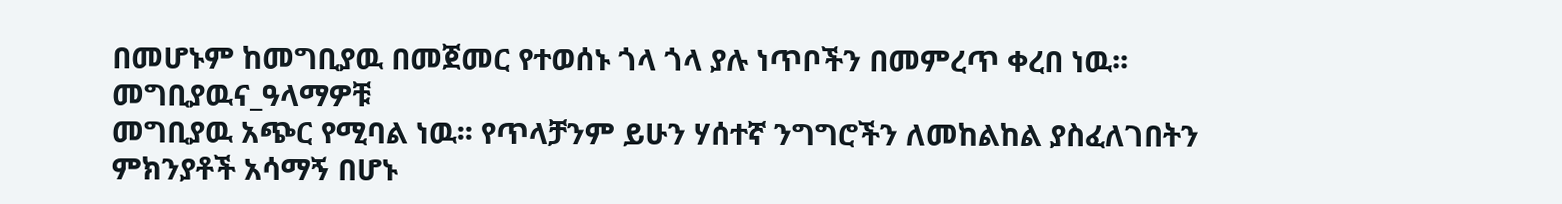በመሆኑም ከመግቢያዉ በመጀመር የተወሰኑ ጎላ ጎላ ያሉ ነጥቦችን በመምረጥ ቀረበ ነዉ፡፡
መግቢያዉና_ዓላማዎቹ
መግቢያዉ አጭር የሚባል ነዉ፡፡ የጥላቻንም ይሁን ሃሰተኛ ንግግሮችን ለመከልከል ያስፈለገበትን ምክንያቶች አሳማኝ በሆኑ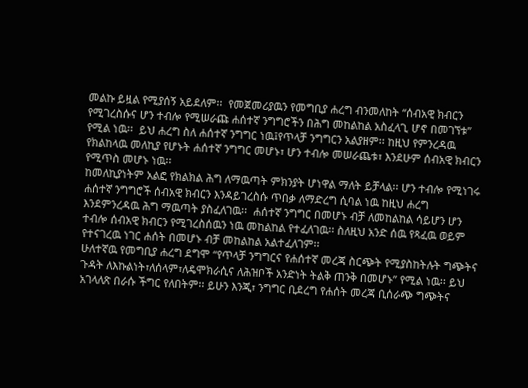መልኩ ይዟል የሚያሰኝ አይደለም፡፡  የመጀመሪያዉን የመግቢያ ሐረግ ብንመለከት “ሰብአዊ ክብርን የሚገረስሱና ሆን ተብሎ የሚሠራጩ ሐሰተኛ ንግግሮችን በሕግ መከልከል አስፈላጊ ሆኖ በመገኘቱ” የሚል ነዉ፡፡  ይህ ሐረግ ስለ ሐሰተኛ ንግግር ነዉ፤የጥላቻ ንግግርን አልያዘም፡፡ ከዚህ የምንረዳዉ የክልከላዉ መለኪያ የሆኑት ሐሰተኛ ንግግር መሆኑ፣ ሆን ተብሎ መሠራጨቱ፣ እንደሁም ሰብአዊ ክብርን የሚጥስ መሆኑ ነዉ፡፡
ከመለኪያነትም አልፎ የክልክል ሕግ ለማዉጣት ምክንያት ሆነዋል ማለት ይቻላል፡፡ ሆን ተብሎ የሚነገሩ ሐሰተኛ ንግግሮች ሰብአዊ ክብርን እንዳይገረስሱ ጥበቃ ለማድረግ ሲባል ነዉ ከዚህ ሐረግ እንደምንረዳዉ ሕግ ማዉጣት ያስፈለገዉ፡፡  ሐሰተኛ ንግግር በመሆኑ ብቻ ለመከልከል ሳይሆን ሆን ተብሎ ሰብአዊ ክብርን የሚገረስሰዉን ነዉ መከልከል የተፈለገዉ፡፡ ስለዚህ አንድ ሰዉ የጻፈዉ ወይም የተናገረዉ ነገር ሐሰት በመሆኑ ብቻ መከልከል አልተፈለገም፡፡
ሁለተኛዉ የመግቢያ ሐረግ ደግሞ “የጥላቻ ንግግርና የሐሰተኛ መረጃ ስርጭት የሚያስከትሉት ግጭትና ጉዳት ለእኩልነት፣ለሰላም፣ለዴሞክራሲና ለሕዝቦች አንድነት ትልቅ ጠንቅ በመሆኑ” የሚል ነዉ፡፡ ይህ አገላለጽ በራሱ ችግር የለበትም፡፡ ይሁን እንጂ፣ ንግግር ቢደረግ የሐሰት መረጃ ቢሰራጭ ግጭትና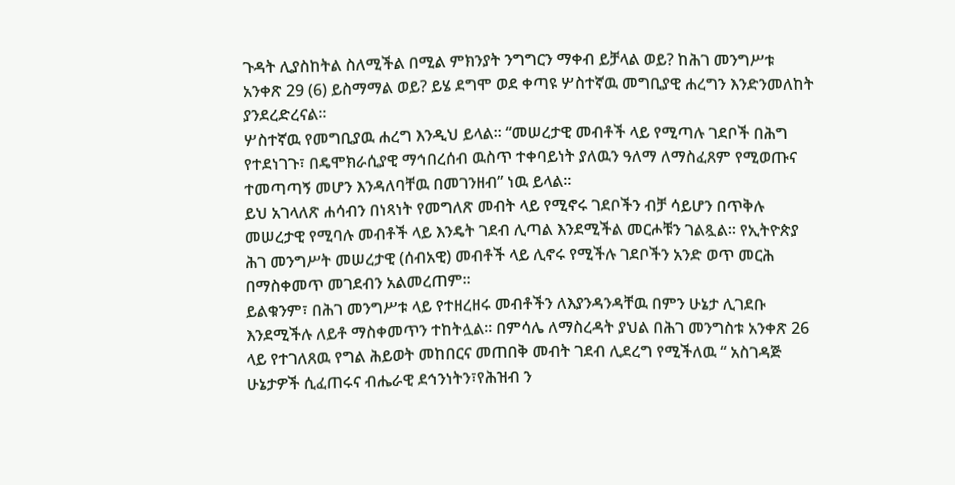ጉዳት ሊያስከትል ስለሚችል በሚል ምክንያት ንግግርን ማቀብ ይቻላል ወይ? ከሕገ መንግሥቱ አንቀጽ 29 (6) ይስማማል ወይ? ይሄ ደግሞ ወደ ቀጣዩ ሦስተኛዉ መግቢያዊ ሐረግን እንድንመለከት ያንደረድረናል፡፡
ሦስተኛዉ የመግቢያዉ ሐረግ እንዲህ ይላል፡፡ “መሠረታዊ መብቶች ላይ የሚጣሉ ገደቦች በሕግ የተደነገጉ፣ በዴሞክራሲያዊ ማኅበረሰብ ዉስጥ ተቀባይነት ያለዉን ዓለማ ለማስፈጸም የሚወጡና ተመጣጣኝ መሆን እንዳለባቸዉ በመገንዘብ” ነዉ ይላል፡፡
ይህ አገላለጽ ሐሳብን በነጻነት የመግለጽ መብት ላይ የሚኖሩ ገደቦችን ብቻ ሳይሆን በጥቅሉ መሠረታዊ የሚባሉ መብቶች ላይ እንዴት ገደብ ሊጣል እንደሚችል መርሖቹን ገልጿል፡፡ የኢትዮጵያ ሕገ መንግሥት መሠረታዊ (ሰብአዊ) መብቶች ላይ ሊኖሩ የሚችሉ ገደቦችን አንድ ወጥ መርሕ በማስቀመጥ መገደብን አልመረጠም፡፡
ይልቁንም፣ በሕገ መንግሥቱ ላይ የተዘረዘሩ መብቶችን ለእያንዳንዳቸዉ በምን ሁኔታ ሊገደቡ እንደሚችሉ ለይቶ ማስቀመጥን ተከትሏል፡፡ በምሳሌ ለማስረዳት ያህል በሕገ መንግስቱ አንቀጽ 26 ላይ የተገለጸዉ የግል ሕይወት መከበርና መጠበቅ መብት ገደብ ሊደረግ የሚችለዉ “ አስገዳጅ ሁኔታዎች ሲፈጠሩና ብሔራዊ ደኅንነትን፣የሕዝብ ን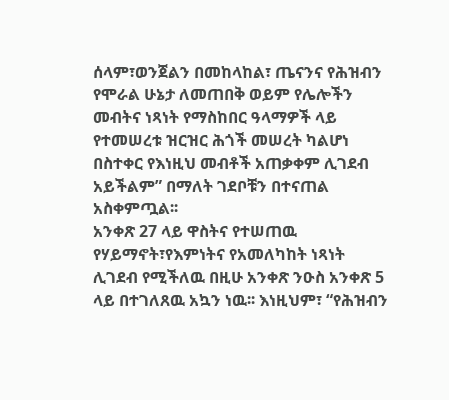ሰላም፣ወንጀልን በመከላከል፣ ጤናንና የሕዝብን የሞራል ሁኔታ ለመጠበቅ ወይም የሌሎችን መብትና ነጻነት የማስከበር ዓላማዎች ላይ የተመሠረቱ ዝርዝር ሕጎች መሠረት ካልሆነ በስተቀር የእነዚህ መብቶች አጠቃቀም ሊገደብ አይችልም” በማለት ገደቦቹን በተናጠል አስቀምጧል፡፡
አንቀጽ 27 ላይ ዋስትና የተሠጠዉ የሃይማኖት፣የእምነትና የአመለካከት ነጻነት ሊገደብ የሚችለዉ በዚሁ አንቀጽ ንዑስ አንቀጽ 5 ላይ በተገለጸዉ አኳን ነዉ፡፡ እነዚህም፣ “የሕዝብን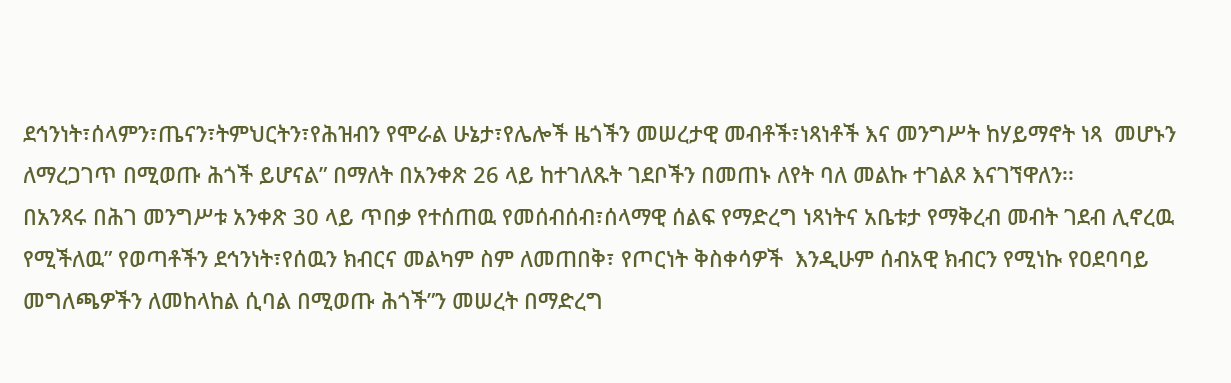ደኅንነት፣ሰላምን፣ጤናን፣ትምህርትን፣የሕዝብን የሞራል ሁኔታ፣የሌሎች ዜጎችን መሠረታዊ መብቶች፣ነጻነቶች እና መንግሥት ከሃይማኖት ነጻ  መሆኑን ለማረጋገጥ በሚወጡ ሕጎች ይሆናል” በማለት በአንቀጽ 26 ላይ ከተገለጹት ገደቦችን በመጠኑ ለየት ባለ መልኩ ተገልጾ እናገኘዋለን፡፡
በአንጻሩ በሕገ መንግሥቱ አንቀጽ 30 ላይ ጥበቃ የተሰጠዉ የመሰብሰብ፣ሰላማዊ ሰልፍ የማድረግ ነጻነትና አቤቱታ የማቅረብ መብት ገደብ ሊኖረዉ የሚችለዉ” የወጣቶችን ደኅንነት፣የሰዉን ክብርና መልካም ስም ለመጠበቅ፣ የጦርነት ቅስቀሳዎች  እንዲሁም ሰብአዊ ክብርን የሚነኩ የዐደባባይ መግለጫዎችን ለመከላከል ሲባል በሚወጡ ሕጎች”ን መሠረት በማድረግ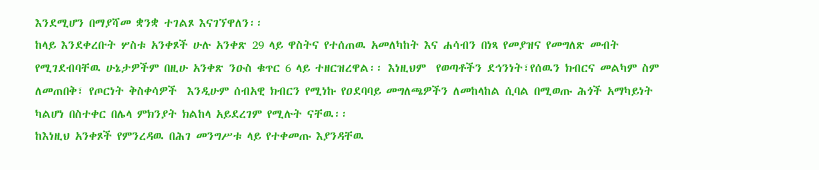እንደሚሆን በማያሻመ ቋንቋ ተገልጾ እናገኘዋለን፡፡
ከላይ እንደቀረቡት ሦስቱ አንቀጾች ሁሉ አንቀጽ 29 ላይ ዋስትና የተሰጠዉ አመለካከት እና ሐሳብን በነጻ የመያዝና የመግለጽ መብት የሚገደብባቸዉ ሁኔታዎችም በዚሁ አንቀጽ ንዑስ ቁጥር 6 ላይ ተዘርዝረዋል፡፡ እነዚህም  የወጣቶችን ደኅንነት፣የሰዉን ክብርና መልካም ስም ለመጠበቅ፣ የጦርነት ቅስቀሳዎች  እንዲሁም ሰብአዊ ክብርን የሚነኩ የዐደባባይ መግለጫዎችን ለመከላከል ሲባል በሚወጡ ሕጎች አማካይነት ካልሆነ በስተቀር በሌላ ምክንያት ክልከላ አይደረገም የሚሉት ናቸዉ፡፡
ከእነዚህ አንቀጾች የምንረዳዉ በሕገ መንግሥቱ ላይ የተቀመጡ እያንዳቸዉ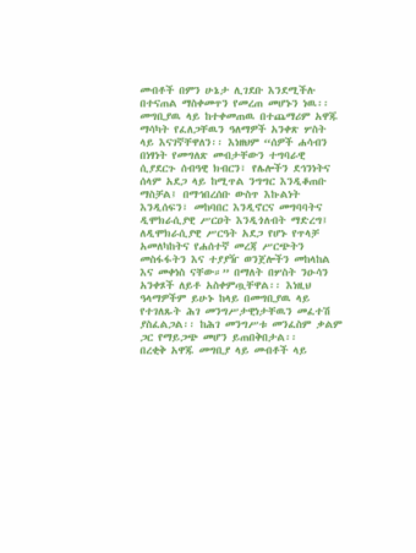መብቶች በምን ሁኔታ ሊገደቡ እንደሚችሉ በተናጠል ማስቀመጥን የመረጠ መሆኑን ነዉ፡፡
መግቢያዉ ላይ ከተቀመጠዉ በተጨማሪም አዋጁ ማሳካት የፈለጋቸዉን ዓለማዎች አንቀጽ ሦስት ላይ እናገኛቸዋለን፡፡ እነዘህም “ሰዎች ሐሳብን በነፃነት የመግለጽ መብታቸውን ተግባራዊ ሲያደርጉ ሰብዓዊ ክብርን፣ የሌሎችን ደኅንነትና ሰላም አደጋ ላይ ከሚጥል ንግግር እንዲቆጠቡ ማስቻል፤ በማኅበረሰቡ ውስጥ እኩልነት እንዲሰፍን፣ መከባበር እንዲኖርና መግባባትና ዲሞክራሲያዊ ሥርዐት እንዲጎለብት ማድረግ፤  ለዲሞክራሲያዊ ሥርዓት አደጋ የሆኑ የጥላቻ አመለካከትና የሐሰተኛ መረጃ ሥርጭትን መስፋፋትን እና ተያያዥ ወንጀሎችን መከላከል እና መቀነስ ናቸው።” በማለት በሦስት ንዑሳን አንቀጾች ለይቶ አስቀምጧቸዋል፡፡ እነዚህ ዓላማዎችም ይሁኑ ከላይ በመግቢያዉ ላይ የተገለጹት ሕገ መንግሥታዊነታቸዉን መፈተሽ ያስፈልጋል፡፡ ከሕገ መንግሥቱ መንፈስም ቃልም ጋር የማይጋጭ መሆን ይጠበቅበታል፡፡
በረቂቅ አዋጁ መግቢያ ላይ መብቶች ላይ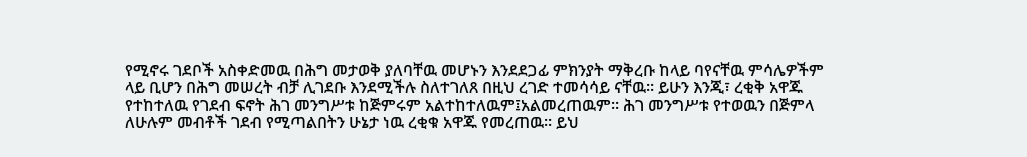የሚኖሩ ገደቦች አስቀድመዉ በሕግ መታወቅ ያለባቸዉ መሆኑን እንደደጋፊ ምክንያት ማቅረቡ ከላይ ባየናቸዉ ምሳሌዎችም ላይ ቢሆን በሕግ መሠረት ብቻ ሊገደቡ እንደሚችሉ ስለተገለጸ በዚህ ረገድ ተመሳሳይ ናቸዉ፡፡ ይሁን እንጂ፣ ረቂቅ አዋጁ የተከተለዉ የገደብ ፍኖት ሕገ መንግሥቱ ከጅምሩም አልተከተለዉም፤አልመረጠዉም፡፡ ሕገ መንግሥቱ የተወዉን በጅምላ ለሁሉም መብቶች ገደብ የሚጣልበትን ሁኔታ ነዉ ረቂቁ አዋጁ የመረጠዉ፡፡ ይህ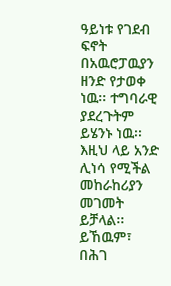ዓይነቱ የገደብ ፍኖት በአዉሮፓዉያን ዘንድ የታወቀ ነዉ፡፡ ተግባራዊ ያደረጉትም ይሄንኑ ነዉ፡፡
እዚህ ላይ አንድ ሊነሳ የሚችል መከራከሪያን መገመት ይቻላል፡፡ ይኸዉም፣ በሕገ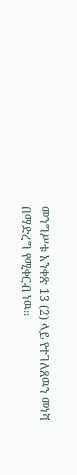መንግሥቱ አንቀጽ 13 (2) ላይ የተገለጸዉን መነሻ በማድረግ የሚቀርብ ነዉ፡፡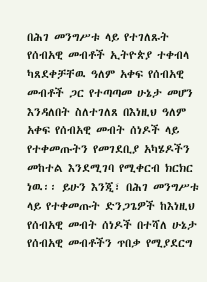በሕገ መንግሥቱ ላይ የተገለጹት የሰብአዊ መብቶች ኢትዮጵያ ተቀብላ ካጸደቀቻቸዉ ዓለም አቀፍ የሰብአዊ መብቶች ጋር የተጣጣመ ሁኔታ መሆን እንዳለበት ስለተገለጸ በእነዚህ ዓለም አቀፍ የሰብአዊ መብት ሰነዶች ላይ የተቀመጡትን የመገደቢያ አካሄዶችን መከተል እንደሚገባ የሚቀርብ ክርክር ነዉ፡፡ ይሁን እንጂ፣ በሕገ መንግሥቱ ላይ የተቀመጡት ድንጋጌዎች ከእነዚህ የሰብአዊ መብት ሰነዶች በተሻለ ሁኔታ የሰብአዊ መብቶችን ጥበቃ የሚያደርግ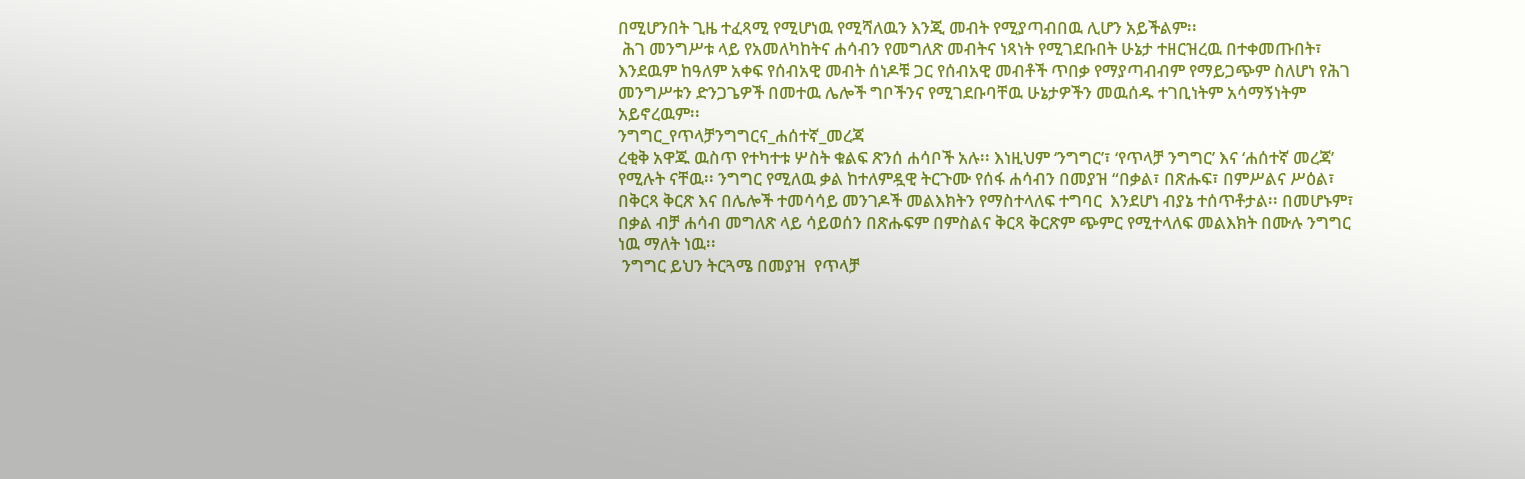በሚሆንበት ጊዜ ተፈጻሚ የሚሆነዉ የሚሻለዉን እንጂ መብት የሚያጣብበዉ ሊሆን አይችልም፡፡
 ሕገ መንግሥቱ ላይ የአመለካከትና ሐሳብን የመግለጽ መብትና ነጻነት የሚገደቡበት ሁኔታ ተዘርዝረዉ በተቀመጡበት፣ እንደዉም ከዓለም አቀፍ የሰብአዊ መብት ሰነዶቹ ጋር የሰብአዊ መብቶች ጥበቃ የማያጣብብም የማይጋጭም ስለሆነ የሕገ መንግሥቱን ድንጋጌዎች በመተዉ ሌሎች ግቦችንና የሚገደቡባቸዉ ሁኔታዎችን መዉሰዱ ተገቢነትም አሳማኝነትም አይኖረዉም፡፡
ንግግር_የጥላቻንግግርና_ሐሰተኛ_መረጃ
ረቂቅ አዋጁ ዉስጥ የተካተቱ ሦስት ቁልፍ ጽንሰ ሐሳቦች አሉ፡፡ እነዚህም ‘ንግግር’፣ ‘የጥላቻ ንግግር’ እና ‘ሐሰተኛ መረጃ’ የሚሉት ናቸዉ፡፡ ንግግር የሚለዉ ቃል ከተለምዷዊ ትርጉሙ የሰፋ ሐሳብን በመያዝ “በቃል፣ በጽሑፍ፣ በምሥልና ሥዕል፣ በቅርጻ ቅርጽ እና በሌሎች ተመሳሳይ መንገዶች መልእክትን የማስተላለፍ ተግባር  እንደሆነ ብያኔ ተሰጥቶታል፡፡ በመሆኑም፣ በቃል ብቻ ሐሳብ መግለጽ ላይ ሳይወሰን በጽሑፍም በምስልና ቅርጻ ቅርጽም ጭምር የሚተላለፍ መልእክት በሙሉ ንግግር ነዉ ማለት ነዉ፡፡
 ንግግር ይህን ትርጓሜ በመያዝ  የጥላቻ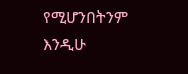የሚሆንበትንም እንዲሁ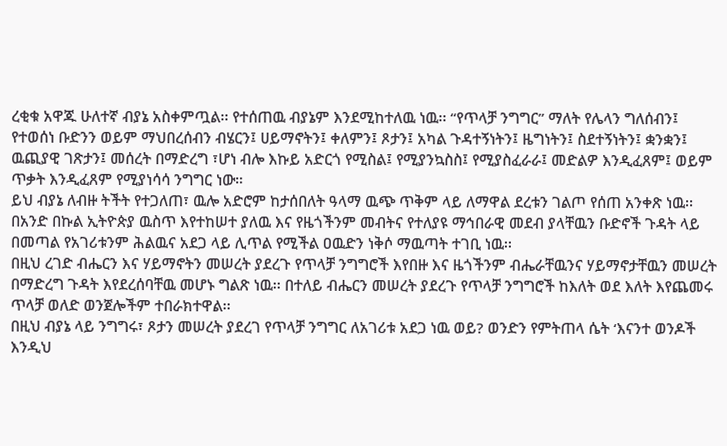ረቂቁ አዋጁ ሁለተኛ ብያኔ አስቀምጧል፡፡ የተሰጠዉ ብያኔም እንደሚከተለዉ ነዉ፡፡ “የጥላቻ ንግግር” ማለት የሌላን ግለሰብን፤ የተወሰነ ቡድንን ወይም ማህበረሰብን ብሄርን፤ ሀይማኖትን፤ ቀለምን፤ ጾታን፤ አካል ጉዳተኝነትን፤ ዜግነትን፤ ስደተኝነትን፤ ቋንቋን፤ ዉጪያዊ ገጽታን፤ መሰረት በማድረግ ፣ሆነ ብሎ እኩይ አድርጎ የሚስል፤ የሚያንኳስስ፤ የሚያስፈራራ፤ መድልዎ እንዲፈጸም፤ ወይም ጥቃት እንዲፈጸም የሚያነሳሳ ንግግር ነው።
ይህ ብያኔ ለብዙ ትችት የተጋለጠ፣ ዉሎ አድሮም ከታሰበለት ዓላማ ዉጭ ጥቅም ላይ ለማዋል ደረቱን ገልጦ የሰጠ አንቀጽ ነዉ፡፡ በአንድ በኩል ኢትዮጵያ ዉስጥ እየተከሠተ ያለዉ እና የዜጎችንም መብትና የተለያዩ ማኅበራዊ መደብ ያላቸዉን ቡድኖች ጉዳት ላይ በመጣል የአገሪቱንም ሕልዉና አደጋ ላይ ሊጥል የሚችል ዐዉድን ነቅሶ ማዉጣት ተገቢ ነዉ፡፡
በዚህ ረገድ ብሔርን እና ሃይማኖትን መሠረት ያደረጉ የጥላቻ ንግግሮች እየበዙ እና ዜጎችንም ብሔራቸዉንና ሃይማኖታቸዉን መሠረት በማድረግ ጉዳት እየደረሰባቸዉ መሆኑ ግልጽ ነዉ፡፡ በተለይ ብሔርን መሠረት ያደረጉ የጥላቻ ንግግሮች ከእለት ወደ እለት እየጨመሩ ጥላቻ ወለድ ወንጀሎችም ተበራክተዋል፡፡
በዚህ ብያኔ ላይ ንግግሩ፣ ጾታን መሠረት ያደረገ የጥላቻ ንግግር ለአገሪቱ አደጋ ነዉ ወይ? ወንድን የምትጠላ ሴት ‘እናንተ ወንዶች እንዲህ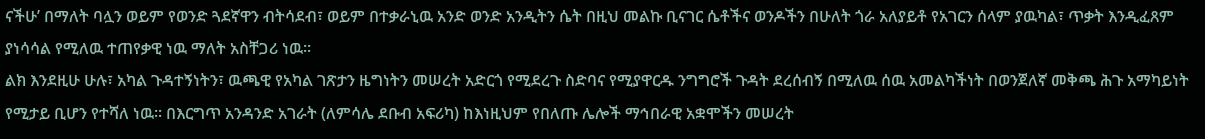ናችሁ’ በማለት ባሏን ወይም የወንድ ጓደኛዋን ብትሳደብ፣ ወይም በተቃራኒዉ አንድ ወንድ አንዲትን ሴት በዚህ መልኩ ቢናገር ሴቶችና ወንዶችን በሁለት ጎራ አለያይቶ የአገርን ሰላም ያዉካል፣ ጥቃት እንዲፈጸም ያነሳሳል የሚለዉ ተጠየቃዊ ነዉ ማለት አስቸጋሪ ነዉ፡፡
ልክ እንደዚሁ ሁሉ፣ አካል ጉዳተኝነትን፣ ዉጫዊ የአካል ገጽታን ዜግነትን መሠረት አድርጎ የሚደረጉ ስድባና የሚያዋርዱ ንግግሮች ጉዳት ደረሰብኝ በሚለዉ ሰዉ አመልካችነት በወንጀለኛ መቅጫ ሕጉ አማካይነት የሚታይ ቢሆን የተሻለ ነዉ፡፡ በእርግጥ አንዳንድ አገራት (ለምሳሌ ደቡብ አፍሪካ) ከእነዚህም የበለጡ ሌሎች ማኅበራዊ አቋሞችን መሠረት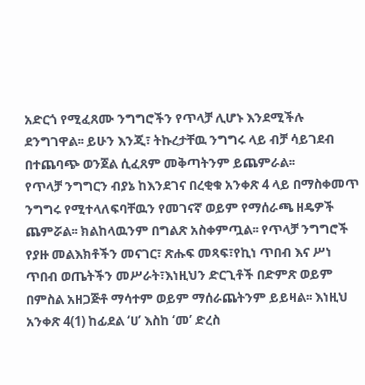አድርጎ የሚፈጸሙ ንግግሮችን የጥላቻ ሊሆኑ እንደሚችሉ ደንግገዋል፡፡ ይሁን እንጂ፣ ትኩረታቸዉ ንግግሩ ላይ ብቻ ሳይገደብ በተጨባጭ ወንጀል ሲፈጸም መቅጣትንም ይጨምራል፡፡
የጥላቻ ንግግርን ብያኔ ከእንደገና በረቂቁ አንቀጽ 4 ላይ በማስቀመጥ ንግግሩ የሚተላለፍባቸዉን የመገናኛ ወይም የማሰራጫ ዘዴዎች ጨምሯል፡፡ ክልከላዉንም በግልጽ አስቀምጧል፡፡ የጥላቻ ንግግሮች የያዙ መልእክቶችን መናገር፣ ጽሑፍ መጻፍ፣የኪነ ጥበብ እና ሥነ ጥበብ ወጤትችን መሥራት፣እነዚህን ድርጊቶች በድምጽ ወይም በምስል አዘጋጅቶ ማሳተም ወይም ማሰራጨትንም ይይዛል፡፡ እነዚህ አንቀጽ 4(1) ከፊደል ‘ሀ’ እስከ ‘መ’ ድረስ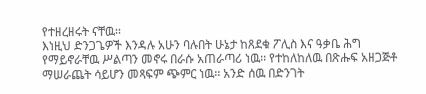የተዘረዘሩት ናቸዉ፡፡
እነዚህ ድንጋጌዎች እንዳሉ አሁን ባሉበት ሁኔታ ከጸደቁ ፖሊስ እና ዓቃቤ ሕግ የማይኖራቸዉ ሥልጣን መኖሩ በራሱ አጠራጣሪ ነዉ፡፡ የተከለከለዉ በጽሑፍ አዘጋጅቶ ማሠራጨት ሳይሆን መጻፍም ጭምር ነዉ፡፡ አንድ ሰዉ በድንገት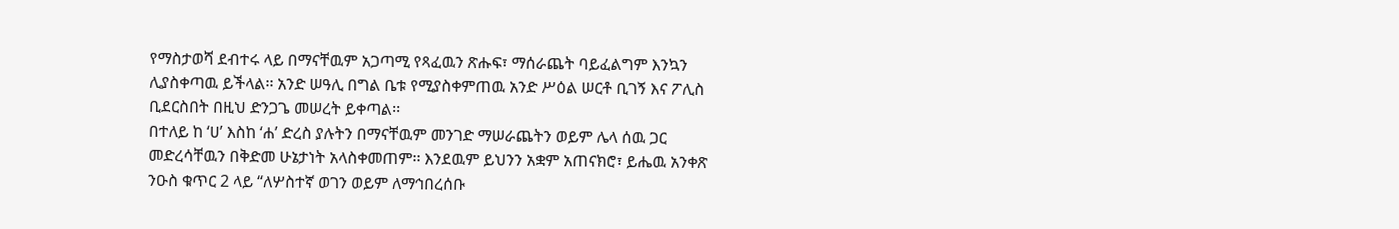የማስታወሻ ደብተሩ ላይ በማናቸዉም አጋጣሚ የጻፈዉን ጽሑፍ፣ ማሰራጨት ባይፈልግም እንኳን ሊያስቀጣዉ ይችላል፡፡ አንድ ሠዓሊ በግል ቤቱ የሚያስቀምጠዉ አንድ ሥዕል ሠርቶ ቢገኝ እና ፖሊስ ቢደርስበት በዚህ ድንጋጌ መሠረት ይቀጣል፡፡
በተለይ ከ ‘ሀ’ እስከ ‘ሐ’ ድረስ ያሉትን በማናቸዉም መንገድ ማሠራጨትን ወይም ሌላ ሰዉ ጋር መድረሳቸዉን በቅድመ ሁኔታነት አላስቀመጠም፡፡ እንደዉም ይህንን አቋም አጠናክሮ፣ ይሔዉ አንቀጽ ንዑስ ቁጥር 2 ላይ “ለሦስተኛ ወገን ወይም ለማኅበረሰቡ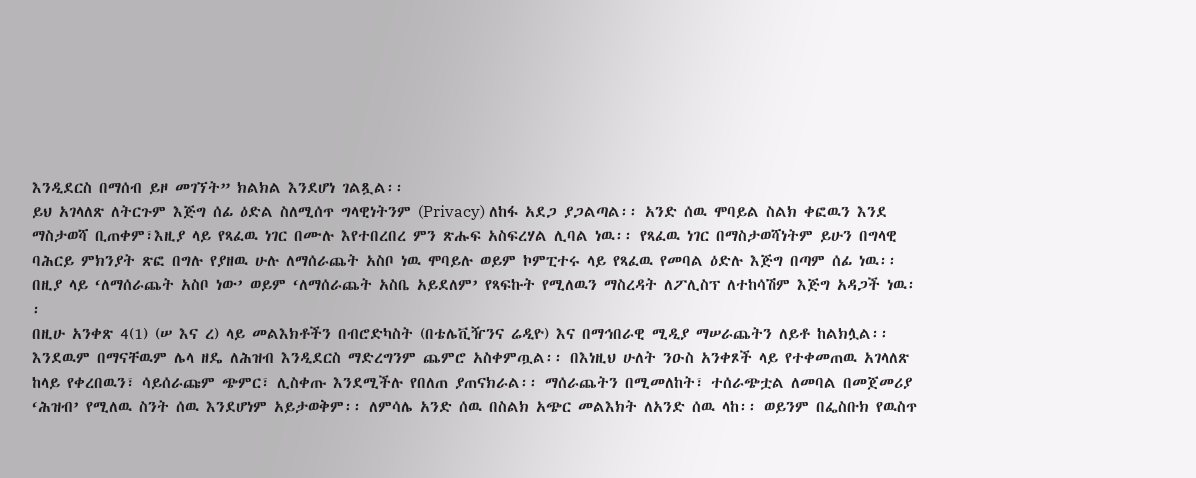እንዲደርስ በማሰብ ይዞ መገኘት” ክልክል እንደሆነ ገልጿል፡፡
ይህ አገላለጽ ለትርጉም እጅግ ሰፊ ዕድል ስለሚሰጥ ግላዊነትንም (Privacy) ለከፋ አደጋ ያጋልጣል፡፡ አንድ ሰዉ ሞባይል ስልክ ቀፎዉን እንደ ማስታወሻ ቢጠቀም፣እዚያ ላይ የጻፈዉ ነገር በሙሉ እየተበረበረ ምን ጽሑፍ አስፍረሃል ሊባል ነዉ፡፡ የጻፈዉ ነገር በማስታወሻነትም ይሁን በግላዊ ባሕርይ ምክንያት ጽፎ በግሉ የያዘዉ ሁሉ ለማሰራጨት አስቦ ነዉ ሞባይሉ ወይም ኮምፒተሩ ላይ የጻፈዉ የመባል ዕድሉ እጅግ በጣም ሰፊ ነዉ፡፡ በዚያ ላይ ‘ለማሰራጨት አስቦ ነው’ ወይም ‘ለማሰራጨት አስቤ አይደለም’ የጻፍኩት የሚለዉን ማስረዳት ለፖሊስፕ ለተከሳሽም እጅግ አዳጋች ነዉ፡፡
በዚሁ አንቀጽ 4(1) (ሠ እና ረ) ላይ መልእክቶችን በብሮድካስት (በቴሌቪዥንና ሬዲዮ) እና በማኅበራዊ ሚዲያ ማሠራጨትን ለይቶ ከልክሏል፡፡ እንደዉም በማናቸዉም ሌላ ዘዴ ለሕዝብ እንዲደርስ ማድረግንም ጨምሮ አስቀምጧል፡፡ በእነዚህ ሁለት ንዑስ አንቀጾች ላይ የተቀመጠዉ አገላለጽ ከላይ የቀረበዉን፣ ሳይሰራጩም ጭምር፣ ሊስቀጡ እንደሚችሉ የበለጠ ያጠናክራል፡፡ ማሰራጨትን በሚመለከት፣ ተሰራጭቷል ለመባል በመጀመሪያ ‘ሕዝብ’ የሚለዉ ስንት ሰዉ እንደሆነም አይታወቅም፡፡ ለምሳሌ አንድ ሰዉ በስልክ አጭር መልእክት ለአንድ ሰዉ ላከ፡፡ ወይንም በፌስቡክ የዉስጥ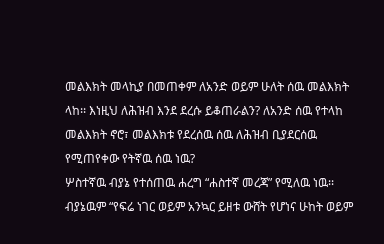መልእክት መላኪያ በመጠቀም ለአንድ ወይም ሁለት ሰዉ መልእክት ላከ፡፡ እነዚህ ለሕዝብ እንደ ደረሱ ይቆጠራልን? ለአንድ ሰዉ የተላከ መልእክት ኖሮ፣ መልእክቱ የደረሰዉ ሰዉ ለሕዝብ ቢያደርሰዉ የሚጠየቀው የትኛዉ ሰዉ ነዉ?
ሦስተኛዉ ብያኔ የተሰጠዉ ሐረግ “ሐስተኛ መረጃ” የሚለዉ ነዉ፡፡ ብያኔዉም “የፍሬ ነገር ወይም አንኳር ይዘቱ ውሸት የሆነና ሁከት ወይም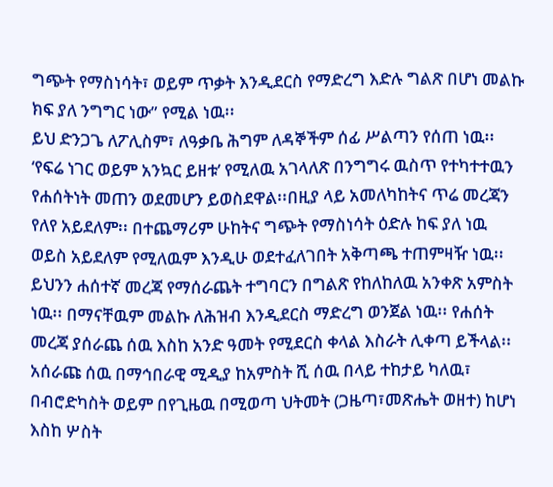ግጭት የማስነሳት፣ ወይም ጥቃት እንዲደርስ የማድረግ እድሉ ግልጽ በሆነ መልኩ ክፍ ያለ ንግግር ነው” የሚል ነዉ፡፡
ይህ ድንጋጌ ለፖሊስም፣ ለዓቃቤ ሕግም ለዳኞችም ሰፊ ሥልጣን የሰጠ ነዉ፡፡ ‘የፍሬ ነገር ወይም አንኳር ይዘቱ’ የሚለዉ አገላለጽ በንግግሩ ዉስጥ የተካተተዉን የሐሰትነት መጠን ወደመሆን ይወስደዋል፡፡በዚያ ላይ አመለካከትና ጥሬ መረጃን የለየ አይደለም፡፡ በተጨማሪም ሁከትና ግጭት የማስነሳት ዕድሉ ከፍ ያለ ነዉ ወይስ አይደለም የሚለዉም እንዲሁ ወደተፈለገበት አቅጣጫ ተጠምዛዥ ነዉ፡፡
ይህንን ሐሰተኛ መረጃ የማሰራጨት ተግባርን በግልጽ የከለከለዉ አንቀጽ አምስት ነዉ፡፡ በማናቸዉም መልኩ ለሕዝብ እንዲደርስ ማድረግ ወንጀል ነዉ፡፡ የሐሰት መረጃ ያሰራጨ ሰዉ እስከ አንድ ዓመት የሚደርስ ቀላል እስራት ሊቀጣ ይችላል፡፡ አሰራጩ ሰዉ በማኅበራዊ ሚዲያ ከአምስት ሺ ሰዉ በላይ ተከታይ ካለዉ፣ በብሮድካስት ወይም በየጊዜዉ በሚወጣ ህትመት (ጋዜጣ፣መጽሔት ወዘተ) ከሆነ እስከ ሦስት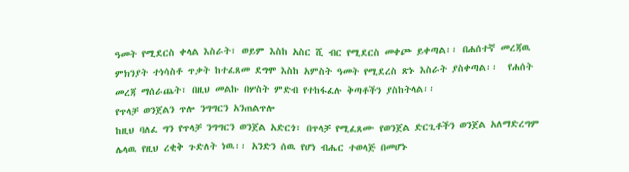ዓመት የሚደርስ ቀላል እስራት፣ ወይም እስከ አስር ሺ ብር የሚደርስ መቀጮ ይቀጣል፡፡ በሐሰተኛ መረጃዉ ምክንያት ተነሳስቶ ጥቃት ከተፈጸመ ደግሞ እስከ አምስት ዓመት የሚደረስ ጽኑ እስራት ያስቀጣል፡፡  የሐሰት መረጃ ማሰራጨት፣ በዚህ መልኩ በሦስት ምድብ የተከፋፈሉ ቅጣቶችን ያስከትላል፡፡
የጥላቻ ወንጀልን ጥሎ ንግግርን አንጠልጥሎ
ከዚህ ባለፈ ግን የጥላቻ ንግግርን ወንጀል አድርጎ፣ በጥላቻ የሚፈጸሙ የወንጀል ድርጊቶችን ወንጀል አለማድረግም ሌላዉ የዚህ ረቂቅ ጉድለት ነዉ፡፡ አንድን ሰዉ የሆነ ብሔር ተወላጅ በመሆኑ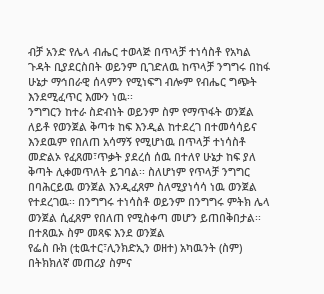ብቻ አንድ የሌላ ብሔር ተወላጅ በጥላቻ ተነሳስቶ የአካል ጉዳት ቢያደርስበት ወይንም ቢገድለዉ ከጥላቻ ንግግሩ በከፋ ሁኔታ ማኅበራዊ ሰላምን የሚነፍግ ብሎም የብሔር ግጭት እንደሚፈጥር እሙን ነዉ፡፡
ንግግርን ከተራ ስድብነት ወይንም ስም የማጥፋት ወንጀል ለይቶ የወንጀል ቅጣቱ ከፍ እንዲል ከተደረገ በተመሳሳይና እንደዉም የበለጠ አሳማኝ የሚሆነዉ በጥላቻ ተነሳስቶ መድልኦ የፈጸመ፣ጥቃት ያደረሰ ሰዉ በተለየ ሁኔታ ከፍ ያለ ቅጣት ሊቀመጥለት ይገባል፡፡ ስለሆነም የጥላቻ ንግግር በባሕርይዉ ወንጀል እንዲፈጸም ስለሚያነሳሳ ነዉ ወንጀል የተደረገዉ፡፡ በንግግሩ ተነሳስቶ ወይንም በንግግሩ ምትክ ሌላ ወንጀል ሲፈጸም የበለጠ የሚስቀጣ መሆን ይጠበቅበታል፡፡
በተጸዉኦ ስም መጻፍ እንደ ወንጀል
የፌስ ቡክ (ቲዉተር፣ሊንክድኢን ወዘተ) አካዉንት (ስም) በትክክለኛ መጠሪያ ስምና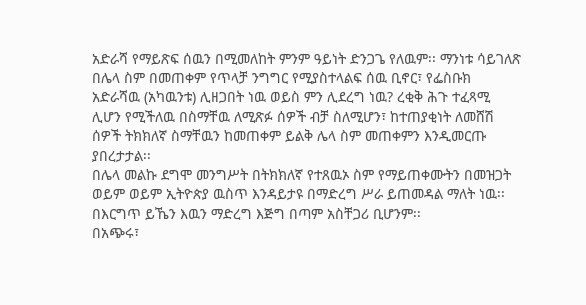አድራሻ የማይጽፍ ሰዉን በሚመለከት ምንም ዓይነት ድንጋጌ የለዉም፡፡ ማንነቱ ሳይገለጽ በሌላ ስም በመጠቀም የጥላቻ ንግግር የሚያስተላልፍ ሰዉ ቢኖር፣ የፌስቡክ አድራሻዉ (አካዉንቱ) ሊዘጋበት ነዉ ወይስ ምን ሊደረግ ነዉ? ረቂቅ ሕጉ ተፈጻሚ ሊሆን የሚችለዉ በስማቸዉ ለሚጽፉ ሰዎች ብቻ ስለሚሆን፣ ከተጠያቂነት ለመሸሽ ሰዎች ትክክለኛ ስማቸዉን ከመጠቀም ይልቅ ሌላ ስም መጠቀምን እንዲመርጡ ያበረታታል፡፡
በሌላ መልኩ ደግሞ መንግሥት በትክክለኛ የተጸዉኦ ስም የማይጠቀሙትን በመዝጋት ወይም ወይም ኢትዮጵያ ዉስጥ እንዳይታዩ በማድረግ ሥራ ይጠመዳል ማለት ነዉ፡፡ በእርግጥ ይኼን እዉን ማድረግ እጅግ በጣም አስቸጋሪ ቢሆንም፡፡
በአጭሩ፣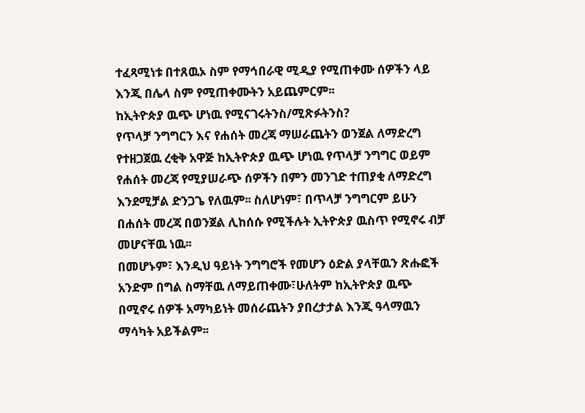ተፈጻሚነቱ በተጸዉኦ ስም የማኅበራዊ ሚዲያ የሚጠቀሙ ሰዎችን ላይ እንጂ በሌላ ስም የሚጠቀሙትን አይጨምርም፡፡
ከኢትዮጵያ ዉጭ ሆነዉ የሚናገሩትንስ/ሚጽፉትንስ?
የጥላቻ ንግግርን እና የሐሰት መረጃ ማሠራጨትን ወንጀል ለማድረግ የተዘጋጀዉ ረቂቅ አዋጅ ከኢትዮጵያ ዉጭ ሆነዉ የጥላቻ ንግግር ወይም የሐሰት መረጃ የሚያሠራጭ ሰዎችን በምን መንገድ ተጠያቂ ለማድረግ እንደሚቻል ድንጋጌ የለዉም፡፡ ስለሆነም፣ በጥላቻ ንግግርም ይሁን በሐሰት መረጃ በወንጀል ሊከሰሱ የሚችሉት ኢትዮጵያ ዉስጥ የሚኖሩ ብቻ መሆናቸዉ ነዉ፡፡
በመሆኑም፣ እንዲህ ዓይነት ንግግሮች የመሆን ዕድል ያላቸዉን ጽሑፎች አንድም በግል ስማቸዉ ለማይጠቀሙ፣ሁለትም ከኢትዮጵያ ዉጭ በሚኖሩ ሰዎች አማካይነት መሰራጨትን ያበረታታል እንጂ ዓላማዉን ማሳካት አይችልም፡፡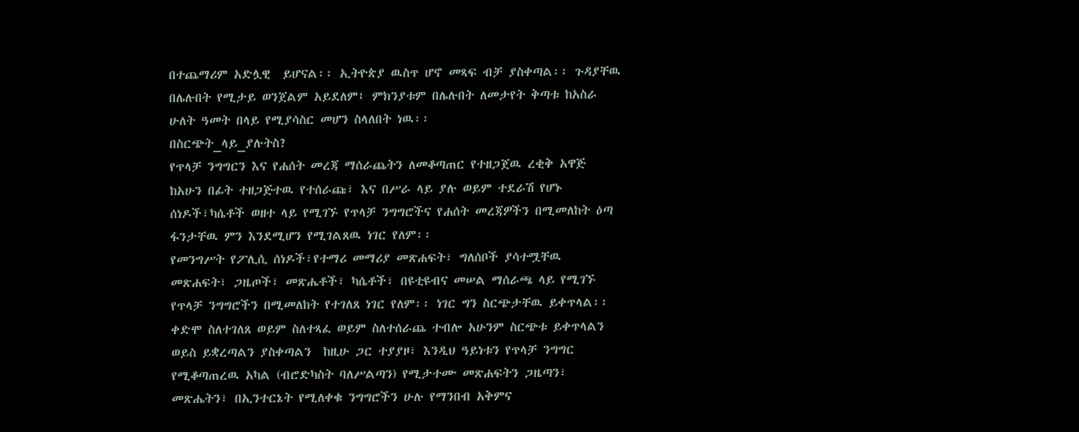በተጨማሪም አድሏዊ  ይሆናል፡፡ ኢትዮጵያ ዉስጥ ሆኖ መጻፍ ብቻ ያስቀጣል፡፡ ጉዳያቸዉ በሌሉበት የሚታይ ወንጀልም አይደለም፤ ምክንያቱም በሌሉበት ለመታየት ቅጣቱ ከአስራ ሁለት ዓመት በላይ የሚያሳስር መሆን ስላለበት ነዉ፡፡
በስርጭት_ላይ_ያሉትስ?
የጥላቻ ንግግርን እና የሐሰት መረጃ ማሰራጨትን ለመቆጣጠር የተዘጋጀዉ ረቂቅ አዋጅ  ከአሁን በፊት ተዘጋጅተዉ የተሰራጩ፣ እና በሥራ ላይ ያሉ ወይም ተደራሽ የሆኑ ሰነዶች፣ካሴቶች ወዘተ ላይ የሚገኙ የጥላቻ ንግግሮችና የሐሰት መረጃዎችን በሚመለከት ዕጣ ፋንታቸዉ ምን እንደሚሆን የሚገልጸዉ ነገር የለም፡፡
የመንግሥት የፖሊሲ ሰነዶች፣የተማሪ መማሪያ መጽሐፍት፣ ግለሰቦች ያሳተሟቸዉ መጽሐፍት፣ ጋዜጦች፣ መጽሔቶች፣ ካሴቶች፣ በዩቲዩብና መሠል ማሰራጫ ላይ የሚገኙ የጥላቻ ንግግሮችን በሚመለከት የተገለጸ ነገር የለም፡፡ ነገር ግን ስርጭታቸዉ ይቀጥላል፡፡
ቀድሞ ስለተገለጸ ወይም ስለተጻፈ ወይም ስለተሰራጨ ተብሎ አሁንም ስርጭቱ ይቀጥላልን ወይስ ይቋረጣልን ያስቀጣልን  ከዚሁ ጋር ተያያዞ፣ እንዲህ ዓይነቱን የጥላቻ ንግግር የሚቆጣጠረዉ አካል (ብሮድካስት ባለሥልጣን) የሚታተሙ መጽሐፍትን ጋዜጣን፣ መጽሔትን፣ በኢንተርኔት የሚለቀቁ ንግግሮችን ሁሉ የማንበብ አቅምና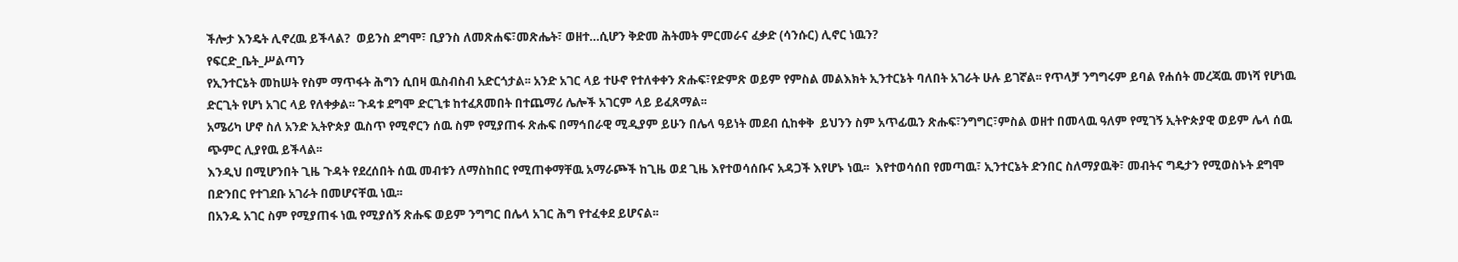ችሎታ እንዴት ሊኖረዉ ይችላል?  ወይንስ ደግሞ፣ ቢያንስ ለመጽሐፍ፣መጽሔት፣ ወዘተ…ሲሆን ቅድመ ሕትመት ምርመራና ፈቃድ (ሳንሱር) ሊኖር ነዉን?
የፍርድ_ቤት_ሥልጣን
የኢንተርኔት መከሠት የስም ማጥፋት ሕግን ሲበዛ ዉስብስብ አድርጎታል፡፡ አንድ አገር ላይ ተሁኖ የተለቀቀን ጽሑፍ፣የድምጽ ወይም የምስል መልእክት ኢንተርኔት ባለበት አገራት ሁሉ ይገኛል፡፡ የጥላቻ ንግግሩም ይባል የሐሰት መረጃዉ መነሻ የሆነዉ ድርጊት የሆነ አገር ላይ የለቀቃል፡፡ ጉዳቱ ደግሞ ድርጊቱ ከተፈጸመበት በተጨማሪ ሌሎች አገርም ላይ ይፈጸማል፡፡
አሜሪካ ሆኖ ስለ አንድ ኢትዮጵያ ዉስጥ የሚኖርን ሰዉ ስም የሚያጠፋ ጽሑፍ በማኅበራዊ ሚዲያም ይሁን በሌላ ዓይነት መደብ ሲከቀቅ  ይህንን ስም አጥፊዉን ጽሑፍ፣ንግግር፣ምስል ወዘተ በመላዉ ዓለም የሚገኝ ኢትዮጵያዊ ወይም ሌላ ሰዉ ጭምር ሊያየዉ ይችላል፡፡
እንዲህ በሚሆንበት ጊዜ ጉዳት የደረሰበት ሰዉ መብቱን ለማስከበር የሚጠቀማቸዉ አማራጮች ከጊዜ ወደ ጊዜ እየተወሳሰቡና አዳጋች እየሆኑ ነዉ፡፡  እየተወሳሰበ የመጣዉ፣ ኢንተርኔት ድንበር ስለማያዉቅ፣ መብትና ግዴታን የሚወስኑት ደግሞ በድንበር የተገደቡ አገራት በመሆናቸዉ ነዉ፡፡
በአንዱ አገር ስም የሚያጠፋ ነዉ የሚያሰኝ ጽሑፍ ወይም ንግግር በሌላ አገር ሕግ የተፈቀደ ይሆናል፡፡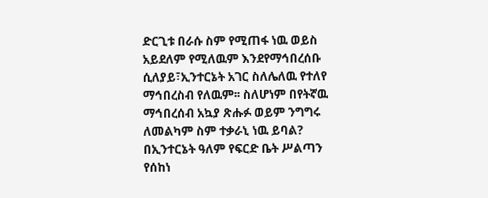ድርጊቱ በራሱ ስም የሚጠፋ ነዉ ወይስ አይደለም የሚለዉም እንደየማኅበረሰቡ ሲለያይ፣ኢንተርኔት አገር ስለሌለዉ የተለየ ማኅበረስብ የለዉም፡፡ ስለሆነም በየትኛዉ ማኅበረሰብ አኳያ ጽሑፉ ወይም ንግግሩ ለመልካም ስም ተቃራኒ ነዉ ይባል?
በኢንተርኔት ዓለም የፍርድ ቤት ሥልጣን የሰከነ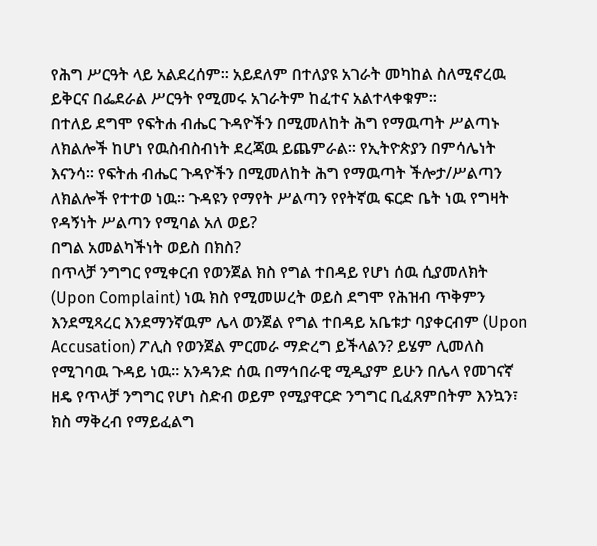የሕግ ሥርዓት ላይ አልደረሰም፡፡ አይደለም በተለያዩ አገራት መካከል ስለሚኖረዉ ይቅርና በፌደራል ሥርዓት የሚመሩ አገራትም ከፈተና አልተላቀቁም፡፡
በተለይ ደግሞ የፍትሐ ብሔር ጉዳዮችን በሚመለከት ሕግ የማዉጣት ሥልጣኑ ለክልሎች ከሆነ የዉስብስብነት ደረጃዉ ይጨምራል፡፡ የኢትዮጵያን በምሳሌነት እናንሳ፡፡ የፍትሐ ብሔር ጉዳዮችን በሚመለከት ሕግ የማዉጣት ችሎታ/ሥልጣን ለክልሎች የተተወ ነዉ፡፡ ጉዳዩን የማየት ሥልጣን የየትኛዉ ፍርድ ቤት ነዉ የግዛት የዳኝነት ሥልጣን የሚባል አለ ወይ?
በግል አመልካችነት ወይስ በክስ?
በጥላቻ ንግግር የሚቀርብ የወንጀል ክስ የግል ተበዳይ የሆነ ሰዉ ሲያመለክት (Upon Complaint) ነዉ ክስ የሚመሠረት ወይስ ደግሞ የሕዝብ ጥቅምን እንደሚጻረር እንደማንኛዉም ሌላ ወንጀል የግል ተበዳይ አቤቱታ ባያቀርብም (Upon Accusation) ፖሊስ የወንጀል ምርመራ ማድረግ ይችላልን? ይሄም ሊመለስ የሚገባዉ ጉዳይ ነዉ፡፡ አንዳንድ ሰዉ በማኅበራዊ ሚዲያም ይሁን በሌላ የመገናኛ ዘዴ የጥላቻ ንግግር የሆነ ስድብ ወይም የሚያዋርድ ንግግር ቢፈጸምበትም እንኳን፣ ክስ ማቅረብ የማይፈልግ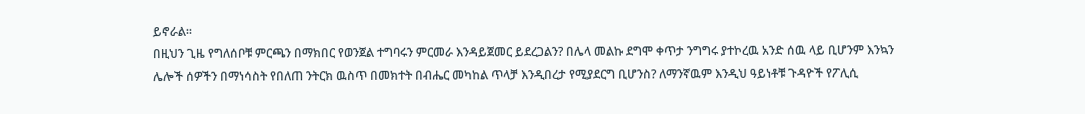ይኖራል፡፡
በዚህን ጊዜ የግለሰቦቹ ምርጫን በማክበር የወንጀል ተግባሩን ምርመራ እንዳይጀመር ይደረጋልን? በሌላ መልኩ ደግሞ ቀጥታ ንግግሩ ያተኮረዉ አንድ ሰዉ ላይ ቢሆንም እንኳን ሌሎች ሰዎችን በማነሳስት የበለጠ ንትርክ ዉስጥ በመክተት በብሔር መካከል ጥላቻ እንዲበረታ የሚያደርግ ቢሆንስ? ለማንኛዉም እንዲህ ዓይነቶቹ ጉዳዮች የፖሊሲ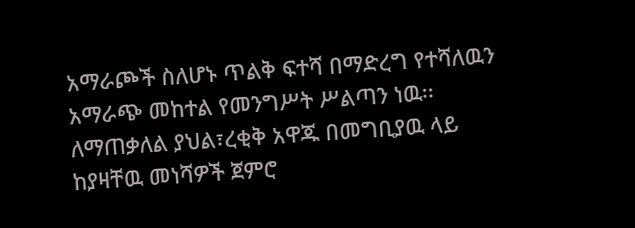አማራጮች ስለሆኑ ጥልቅ ፍተሻ በማድረግ የተሻለዉን አማራጭ መከተል የመንግሥት ሥልጣን ነዉ፡፡
ለማጠቃለል ያህል፣ረቂቅ አዋጁ በመግቢያዉ ላይ ከያዛቸዉ መነሻዎች ጀምሮ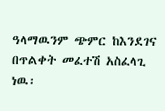ዓላማዉንም ጭምር ከእንደገና በጥልቀት መፈተሽ አስፈላጊ ነዉ፡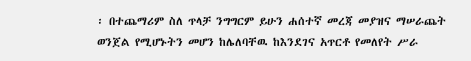፡ በተጨማሪም ስለ ጥላቻ ንግግርም ይሁን ሐሰተኛ መረጃ መያዝና ማሠራጨት ወንጀል የሚሆኑትን መሆን ከሌለባቸዉ ከእንደገና አጥርቶ የመለየት ሥራ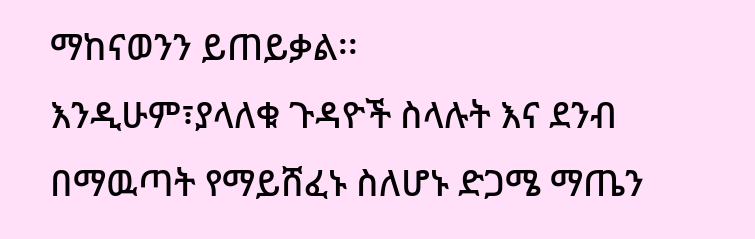ማከናወንን ይጠይቃል፡፡
እንዲሁም፣ያላለቁ ጉዳዮች ስላሉት እና ደንብ በማዉጣት የማይሸፈኑ ስለሆኑ ድጋሜ ማጤን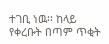ተገቢ ነዉ፡፡ ከላይ የቀረቡት በጣም ጥቂት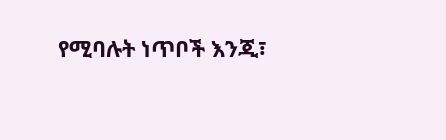የሚባሉት ነጥቦች እንጂ፣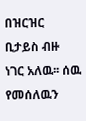በዝርዝር ቢታይስ ብዙ ነገር አለዉ፡፡ ሰዉ የመሰለዉን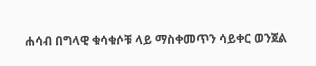ሐሳብ በግላዊ ቁሳቁሶቹ ላይ ማስቀመጥን ሳይቀር ወንጀል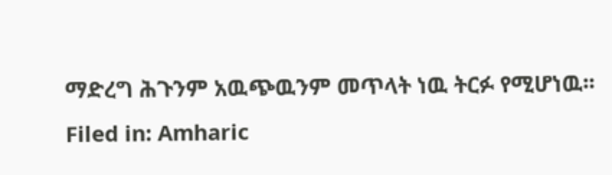ማድረግ ሕጉንም አዉጭዉንም መጥላት ነዉ ትርፉ የሚሆነዉ፡፡
Filed in: Amharic